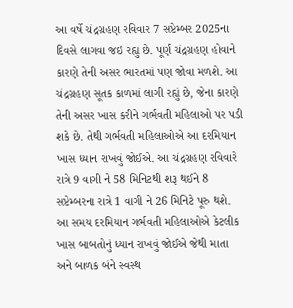આ વર્ષે ચંદ્રગ્રહણ રવિવાર 7 સપ્ટેમ્બર 2025ના દિવસે લાગવા જઇ રહ્યુ છે. પૂર્ણ ચંદ્રગ્રહણ હોવાને કારણે તેની અસર ભારતમાં પણ જોવા મળશે. આ ચંદ્રગ્રહણ સૂતક કાળમાં લાગી રહ્યું છે, જેના કારણે તેની અસર ખાસ કરીને ગર્ભવતી મહિલાઓ પર પડી શકે છે. તેથી ગર્ભવતી મહિલાઓએ આ દરમિયાન ખાસ ધ્યાન રાખવું જોઈએ. આ ચંદ્રગ્રહણ રવિવારે રાત્રે 9 વાગી ને 58 મિનિટથી શરૂ થઈને 8 સપ્ટેમ્બરના રાત્રે 1 વાગી ને 26 મિનિટે પૂરુ થશે. આ સમય દરમિયાન ગર્ભવતી મહિલાઓએ કેટલીક ખાસ બાબતોનું ધ્યાન રાખવું જોઈએ જેથી માતા અને બાળક બંને સ્વસ્થ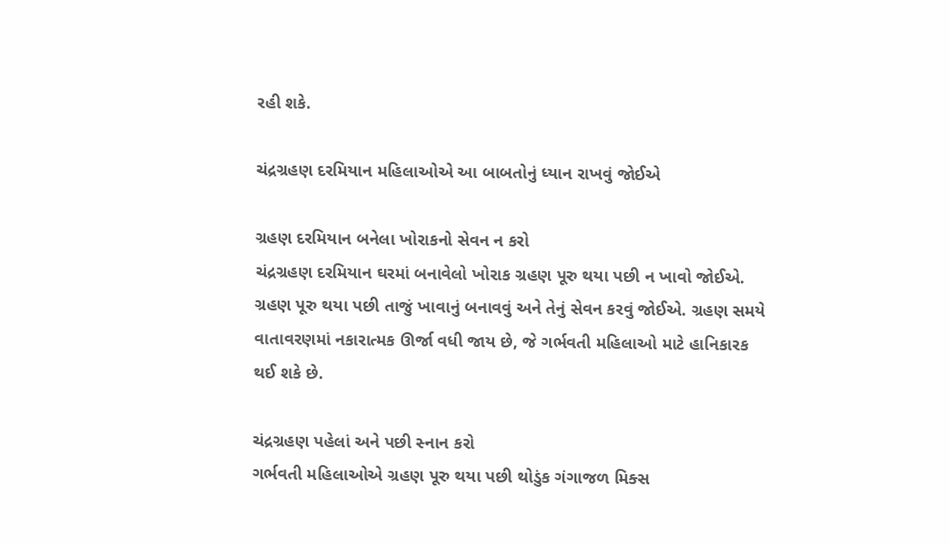રહી શકે.

ચંદ્રગ્રહણ દરમિયાન મહિલાઓએ આ બાબતોનું ધ્યાન રાખવું જોઈએ

ગ્રહણ દરમિયાન બનેલા ખોરાકનો સેવન ન કરો
ચંદ્રગ્રહણ દરમિયાન ઘરમાં બનાવેલો ખોરાક ગ્રહણ પૂરુ થયા પછી ન ખાવો જોઈએ. ગ્રહણ પૂરુ થયા પછી તાજું ખાવાનું બનાવવું અને તેનું સેવન કરવું જોઈએ. ગ્રહણ સમયે વાતાવરણમાં નકારાત્મક ઊર્જા વધી જાય છે, જે ગર્ભવતી મહિલાઓ માટે હાનિકારક થઈ શકે છે.

ચંદ્રગ્રહણ પહેલાં અને પછી સ્નાન કરો
ગર્ભવતી મહિલાઓએ ગ્રહણ પૂરુ થયા પછી થોડુંક ગંગાજળ મિક્સ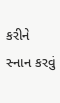કરીને સ્નાન કરવું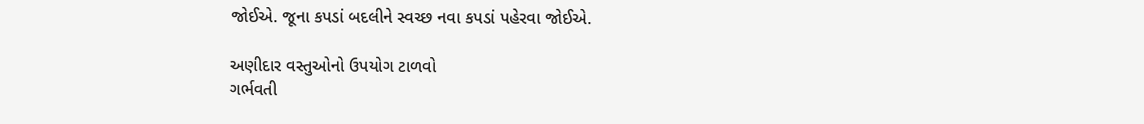જોઈએ. જૂના કપડાં બદલીને સ્વચ્છ નવા કપડાં પહેરવા જોઈએ.

અણીદાર વસ્તુઓનો ઉપયોગ ટાળવો
ગર્ભવતી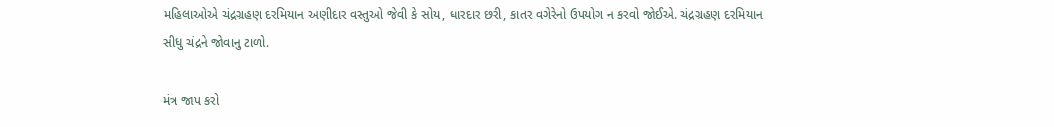મહિલાઓએ ચંદ્રગ્રહણ દરમિયાન અણીદાર વસ્તુઓ જેવી કે સોય, ધારદાર છરી, કાતર વગેરેનો ઉપયોગ ન કરવો જોઈએ. ચંદ્રગ્રહણ દરમિયાન સીધુ ચંદ્રને જોવાનુ ટાળો.

મંત્ર જાપ કરો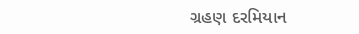ગ્રહણ દરમિયાન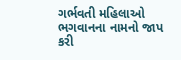ગર્ભવતી મહિલાઓ ભગવાનના નામનો જાપ કરી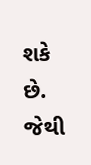શકે છે. જેથી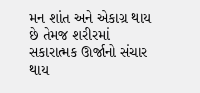મન શાંત અને એકાગ્ર થાય છે તેમજ શરીરમાં સકારાત્મક ઊર્જાનો સંચાર થાય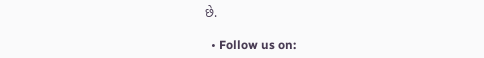છે.

  • Follow us on: